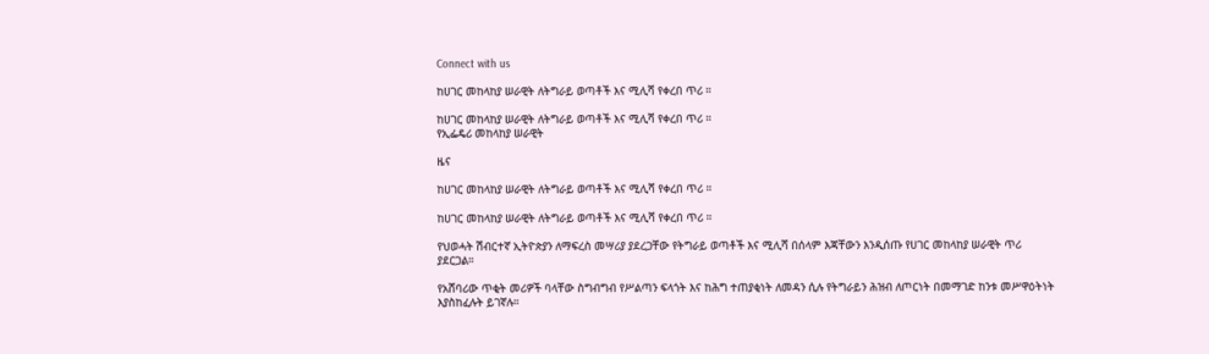Connect with us

ከሀገር መከላከያ ሠራዊት ለትግራይ ወጣቶች እና ሚሊሻ የቀረበ ጥሪ ።

ከሀገር መከላከያ ሠራዊት ለትግራይ ወጣቶች እና ሚሊሻ የቀረበ ጥሪ ።
የኢፌዴሪ መከላከያ ሠራዊት

ዜና

ከሀገር መከላከያ ሠራዊት ለትግራይ ወጣቶች እና ሚሊሻ የቀረበ ጥሪ ።

ከሀገር መከላከያ ሠራዊት ለትግራይ ወጣቶች እና ሚሊሻ የቀረበ ጥሪ ።

የህወሓት ሽብርተኛ ኢትዮጵያን ለማፍረስ መሣሪያ ያደረጋቸው የትግራይ ወጣቶች እና ሚሊሻ በሰላም እጃቸውን እንዲሰጡ የሀገር መከላከያ ሠራዊት ጥሪ ያደርጋል።

የአሸባሪው ጥቂት መሪዎች ባላቸው ስግብግብ የሥልጣን ፍላጎት እና ከሕግ ተጠያቂነት ለመዳን ሲሉ የትግራይን ሕዝብ ለጦርነት በመማገድ ከንቱ መሥዋዕትነት እያስከፈሉት ይገኛሉ።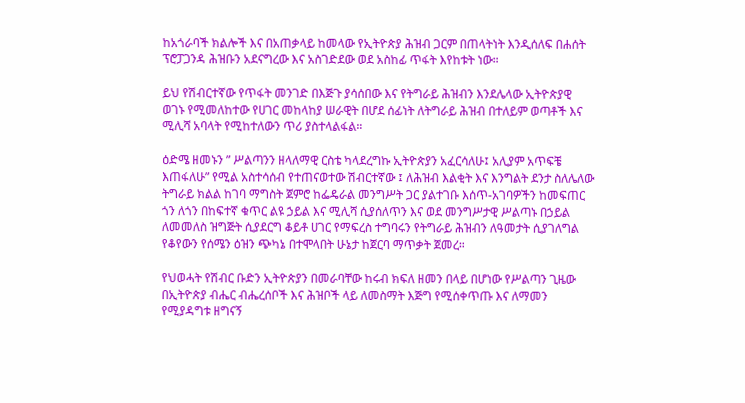ከአጎራባች ክልሎች እና በአጠቃላይ ከመላው የኢትዮጵያ ሕዝብ ጋርም በጠላትነት እንዲሰለፍ በሐሰት ፕሮፓጋንዳ ሕዝቡን አደናግረው እና አስገድደው ወደ አስከፊ ጥፋት እየከቱት ነው።

ይህ የሽብርተኛው የጥፋት መንገድ በእጅጉ ያሳሰበው እና የትግራይ ሕዝብን እንደሌላው ኢትዮጵያዊ ወገኑ የሚመለከተው የሀገር መከላከያ ሠራዊት በሆደ ሰፊነት ለትግራይ ሕዝብ በተለይም ወጣቶች እና ሚሊሻ አባላት የሚከተለውን ጥሪ ያስተላልፋል።

ዕድሜ ዘመኑን ” ሥልጣንን ዘላለማዊ ርስቴ ካላደረግኩ ኢትዮጵያን አፈርሳለሁ፤ አሊያም አጥፍቼ እጠፋለሁ” የሚል አስተሳሰብ የተጠናወተው ሽብርተኛው ፤ ለሕዝብ እልቂት እና እንግልት ደንታ ስለሌለው ትግራይ ክልል ከገባ ማግስት ጀምሮ ከፌዴራል መንግሥት ጋር ያልተገቡ እሰጥ-አገባዎችን ከመፍጠር ጎን ለጎን በከፍተኛ ቁጥር ልዩ ኃይል እና ሚሊሻ ሲያሰለጥን እና ወደ መንግሥታዊ ሥልጣኑ በኃይል ለመመለስ ዝግጅት ሲያደርግ ቆይቶ ሀገር የማፍረስ ተግባሩን የትግራይ ሕዝብን ለዓመታት ሲያገለግል የቆየውን የሰሜን ዕዝን ጭካኔ በተሞላበት ሁኔታ ከጀርባ ማጥቃት ጀመረ።

የህወሓት የሽብር ቡድን ኢትዮጵያን በመራባቸው ከሩብ ክፍለ ዘመን በላይ በሆነው የሥልጣን ጊዜው በኢትዮጵያ ብሔር ብሔረሰቦች እና ሕዝቦች ላይ ለመስማት እጅግ የሚሰቀጥጡ እና ለማመን የሚያዳግቱ ዘግናኝ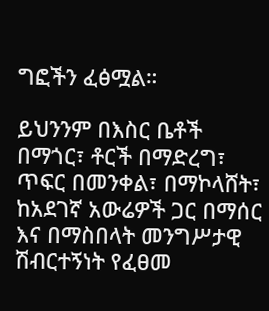ግፎችን ፈፅሟል።

ይህንንም በእስር ቤቶች በማጎር፣ ቶርች በማድረግ፣ ጥፍር በመንቀል፣ በማኮላሸት፣ ከአደገኛ አውሬዎች ጋር በማሰር እና በማስበላት መንግሥታዊ ሽብርተኝነት የፈፀመ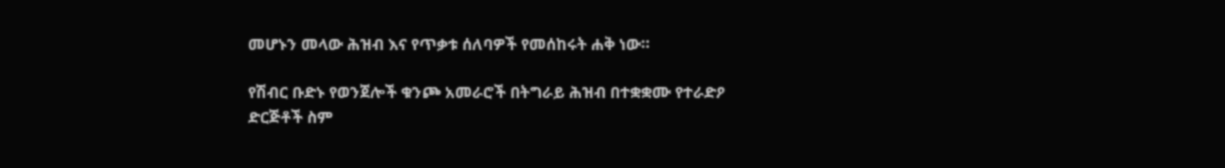መሆኑን መላው ሕዝብ እና የጥቃቱ ሰለባዎች የመሰከሩት ሐቅ ነው።

የሽብር ቡድኑ የወንጀሎች ቁንጮ አመራሮች በትግራይ ሕዝብ በተቋቋሙ የተራድዖ ድርጅቶች ስም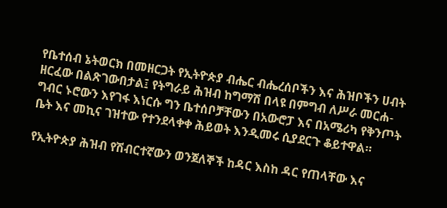የቤተሰብ ኔትወርክ በመዘርጋት የኢትዮጵያ ብሔር ብሔረሰቦችን እና ሕዝቦችን ሀብት ዘርፈው በልጽገውበታል፤ የትግራይ ሕዝብ ከግማሽ በላዩ በምግብ ለሥራ መርሐ-ግብር ኑሮውን እየገፋ እነርሱ ግን ቤተሰቦቻቸውን በአውሮፓ እና በአሜሪካ የቅንጦት ቤት እና መኪና ገዝተው የተንደላቀቀ ሕይወት እንዲመሩ ሲያደርጉ ቆይተዋል።

የኢትዮጵያ ሕዝብ የሽብርተኛውን ወንጀለኞች ከዳር እስከ ዳር የጠላቸው እና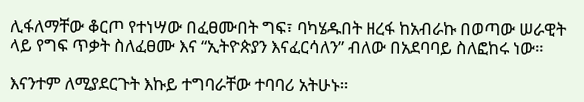ሊፋለማቸው ቆርጦ የተነሣው በፈፀሙበት ግፍ፣ ባካሄዱበት ዘረፋ ከአብራኩ በወጣው ሠራዊት ላይ የግፍ ጥቃት ስለፈፀሙ እና “ኢትዮጵያን እናፈርሳለን” ብለው በአደባባይ ስለፎከሩ ነው።

እናንተም ለሚያደርጉት እኩይ ተግባራቸው ተባባሪ አትሁኑ።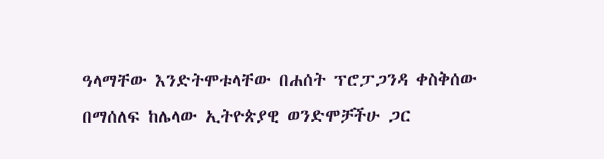ዓላማቸው እንድትሞቱላቸው በሐሰት ፕሮፓጋንዳ ቀስቅሰው በማሰለፍ ከሌላው ኢትዮጵያዊ ወንድሞቻችሁ ጋር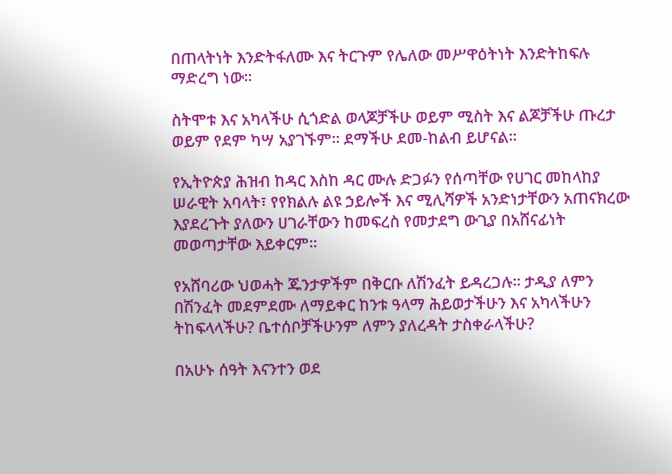በጠላትነት እንድትፋለሙ እና ትርጉም የሌለው መሥዋዕትነት እንድትከፍሉ ማድረግ ነው።

ስትሞቱ እና አካላችሁ ሲጎድል ወላጆቻችሁ ወይም ሚስት እና ልጆቻችሁ ጡረታ ወይም የደም ካሣ አያገኙም። ደማችሁ ደመ-ከልብ ይሆናል።

የኢትዮጵያ ሕዝብ ከዳር እስከ ዳር ሙሉ ድጋፉን የሰጣቸው የሀገር መከላከያ ሠራዊት አባላት፣ የየክልሉ ልዩ ኃይሎች እና ሚሊሻዎች አንድነታቸውን አጠናክረው እያደረጉት ያለውን ሀገራቸውን ከመፍረስ የመታደግ ውጊያ በአሸናፊነት መወጣታቸው እይቀርም።

የአሸባሪው ህወሓት ጁንታዎችም በቅርቡ ለሽንፈት ይዳረጋሉ። ታዲያ ለምን በሽንፈት መደምደሙ ለማይቀር ከንቱ ዓላማ ሕይወታችሁን እና አካላችሁን ትከፍላላችሁ? ቤተሰቦቻችሁንም ለምን ያለረዳት ታስቀራላችሁ?

በአሁኑ ሰዓት እናንተን ወደ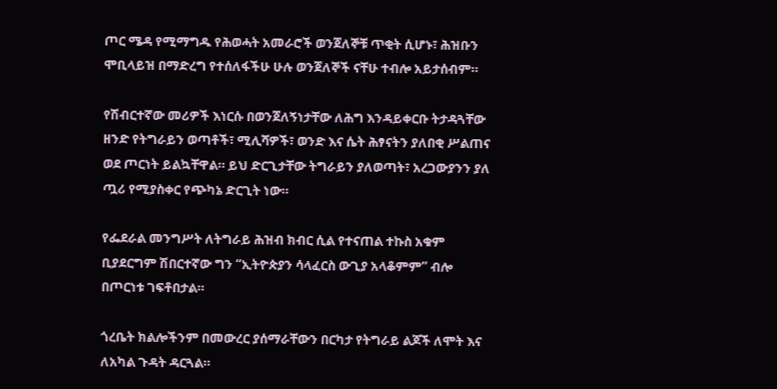ጦር ሜዳ የሚማግዱ የሕወሓት አመራሮች ወንጀለኞቹ ጥቂት ሲሆኑ፣ ሕዝቡን ሞቢላይዝ በማድረግ የተሰለፋችሁ ሁሉ ወንጀለኞች ናቸሁ ተብሎ አይታሰብም።

የሽብርተኛው መሪዎች እነርሱ በወንጀለኝነታቸው ለሕግ እንዳይቀርቡ ትታዳጓቸው ዘንድ የትግራይን ወጣቶች፣ ሚሊሻዎች፣ ወንድ እና ሴት ሕፃናትን ያለበቂ ሥልጠና ወደ ጦርነት ይልኳቸዋል። ይህ ድርጊታቸው ትግራይን ያለወጣት፣ አረጋውያንን ያለ ጧሪ የሚያስቀር የጭካኔ ድርጊት ነው።

የፌደራል መንግሥት ለትግራይ ሕዝብ ክብር ሲል የተናጠል ተኩስ አቁም ቢያደርግም ሽበርተኛው ግን “ኢትዮጵያን ሳላፈርስ ውጊያ አላቆምም” ብሎ በጦርነቱ ገፍቶበታል።

ጎረቤት ክልሎችንም በመውረር ያሰማራቸውን በርካታ የትግራይ ልጆች ለሞት እና ለአካል ጉዳት ዳርጓል።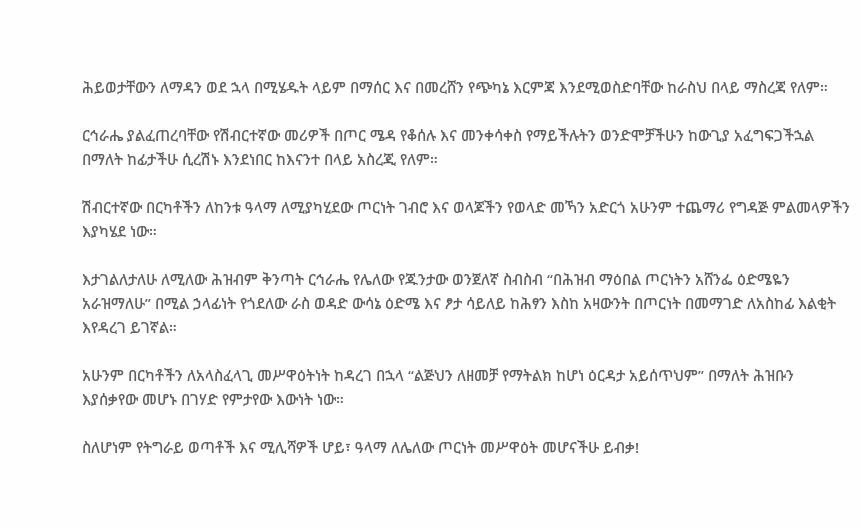ሕይወታቸውን ለማዳን ወደ ኋላ በሚሄዱት ላይም በማሰር እና በመረሸን የጭካኔ እርምጃ እንደሚወስድባቸው ከራስህ በላይ ማስረጃ የለም።

ርኅራሔ ያልፈጠረባቸው የሽብርተኛው መሪዎች በጦር ሜዳ የቆሰሉ እና መንቀሳቀስ የማይችሉትን ወንድሞቻችሁን ከውጊያ አፈግፍጋችኋል በማለት ከፊታችሁ ሲረሽኑ እንደነበር ከእናንተ በላይ አስረጂ የለም።

ሽብርተኛው በርካቶችን ለከንቱ ዓላማ ለሚያካሂደው ጦርነት ገብሮ እና ወላጆችን የወላድ መኻን አድርጎ አሁንም ተጨማሪ የግዳጅ ምልመላዎችን እያካሄደ ነው።

እታገልለታለሁ ለሚለው ሕዝብም ቅንጣት ርኅራሔ የሌለው የጁንታው ወንጀለኛ ስብስብ “በሕዝብ ማዕበል ጦርነትን አሸንፌ ዕድሜዬን አራዝማለሁ” በሚል ኃላፊነት የጎደለው ራስ ወዳድ ውሳኔ ዕድሜ እና ፆታ ሳይለይ ከሕፃን እስከ አዛውንት በጦርነት በመማገድ ለአስከፊ እልቂት እየዳረገ ይገኛል።

አሁንም በርካቶችን ለአላስፈላጊ መሥዋዕትነት ከዳረገ በኋላ “ልጅህን ለዘመቻ የማትልክ ከሆነ ዕርዳታ አይሰጥህም” በማለት ሕዝቡን እያሰቃየው መሆኑ በገሃድ የምታየው እውነት ነው።

ስለሆነም የትግራይ ወጣቶች እና ሚሊሻዎች ሆይ፣ ዓላማ ለሌለው ጦርነት መሥዋዕት መሆናችሁ ይብቃ!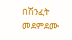በሽንፈት መደምደሙ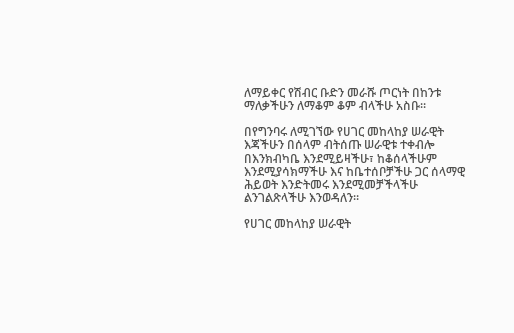ለማይቀር የሽብር ቡድን መራሹ ጦርነት በከንቱ ማለቃችሁን ለማቆም ቆም ብላችሁ አስቡ።

በየግንባሩ ለሚገኘው የሀገር መከላከያ ሠራዊት እጃችሁን በሰላም ብትሰጡ ሠራዊቱ ተቀብሎ በእንክብካቤ እንደሚይዛችሁ፣ ከቆሰላችሁም እንደሚያሳክማችሁ እና ከቤተሰቦቻችሁ ጋር ሰላማዊ ሕይወት እንድትመሩ እንደሚመቻችላችሁ ልንገልጽላችሁ እንወዳለን።

የሀገር መከላከያ ሠራዊት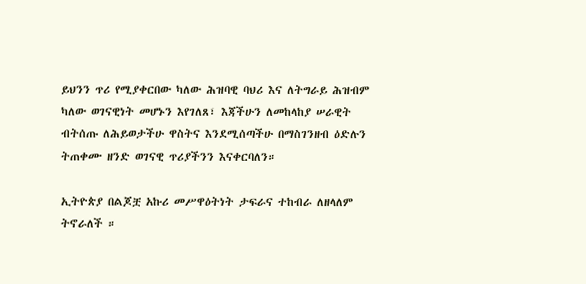ይህንን ጥሪ የሚያቀርበው ካለው ሕዝባዊ ባህሪ እና ለትግራይ ሕዝብም ካለው ወገናዊነት መሆኑን እየገለጸ፣ እጃችሁን ለመከላከያ ሠራዊት ብትሰጡ ለሕይወታችሁ ዋስትና እንደሚሰጣችሁ በማስገንዘብ ዕድሉን ትጠቀሙ ዘንድ ወገናዊ ጥሪያችንን እናቀርባለን።

ኢትዮጵያ በልጆቿ አኩሪ መሥዋዕትነት ታፍራና ተከብራ ለዘላለም ትኖራለች ።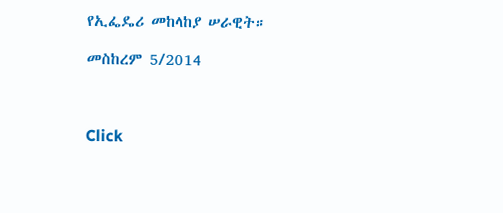የኢፌዴሪ መከላከያ ሠራዊት።

መስከረም 5/2014



Click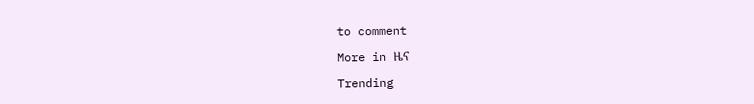to comment

More in ዜና

Trending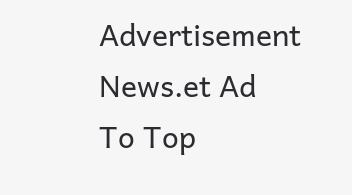Advertisement News.et Ad
To Top